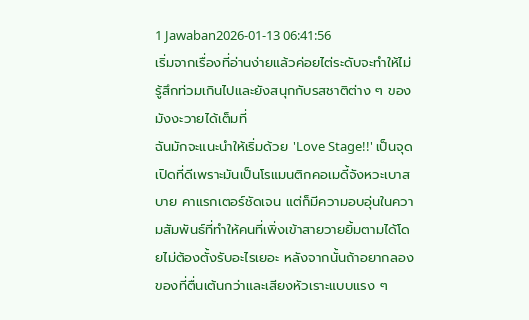1 Jawaban2026-01-13 06:41:56
เริ่มจากเรื่องที่อ่านง่ายแล้วค่อยไต่ระดับจะทำให้ไม่รู้สึกท่วมเกินไปและยังสนุกกับรสชาติต่าง ๆ ของมังงะวายได้เต็มที่
ฉันมักจะแนะนำให้เริ่มด้วย 'Love Stage!!' เป็นจุดเปิดที่ดีเพราะมันเป็นโรแมนติกคอเมดี้จังหวะเบาสบาย คาแรกเตอร์ชัดเจน แต่ก็มีความอบอุ่นในความสัมพันธ์ที่ทำให้คนที่เพิ่งเข้าสายวายยิ้มตามได้โดยไม่ต้องตั้งรับอะไรเยอะ หลังจากนั้นถ้าอยากลองของที่ตื่นเต้นกว่าและเสียงหัวเราะแบบแรง ๆ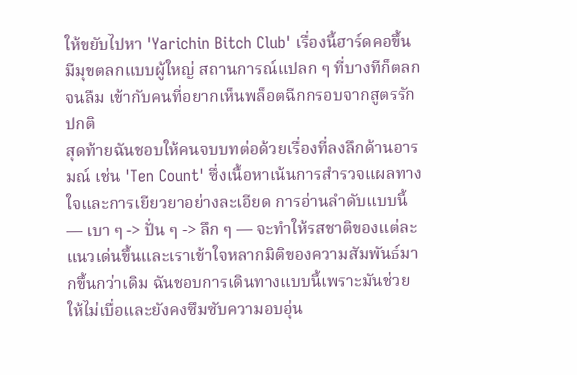ให้ขยับไปหา 'Yarichin Bitch Club' เรื่องนี้ฮาร์ดคอขึ้น มีมุขตลกแบบผู้ใหญ่ สถานการณ์แปลก ๆ ที่บางทีก็ตลกจนลืม เข้ากับคนที่อยากเห็นพล็อตฉีกกรอบจากสูตรรักปกติ
สุดท้ายฉันชอบให้คนจบบทต่อด้วยเรื่องที่ลงลึกด้านอารมณ์ เช่น 'Ten Count' ซึ่งเนื้อหาเน้นการสำรวจแผลทางใจและการเยียวยาอย่างละเอียด การอ่านลำดับแบบนี้ — เบา ๆ -> ปั่น ๆ -> ลึก ๆ — จะทำให้รสชาติของแต่ละแนวเด่นขึ้นและเราเข้าใจหลากมิติของความสัมพันธ์มากขึ้นกว่าเดิม ฉันชอบการเดินทางแบบนี้เพราะมันช่วยให้ไม่เบื่อและยังคงซึมซับความอบอุ่น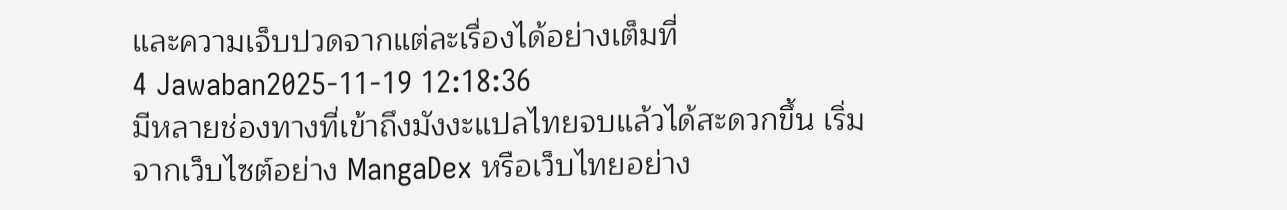และความเจ็บปวดจากแต่ละเรื่องได้อย่างเต็มที่
4 Jawaban2025-11-19 12:18:36
มีหลายช่องทางที่เข้าถึงมังงะแปลไทยจบแล้วได้สะดวกขึ้น เริ่มจากเว็บไซต์อย่าง MangaDex หรือเว็บไทยอย่าง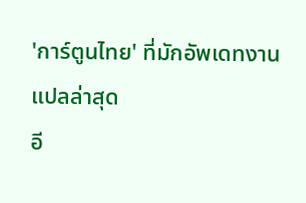'การ์ตูนไทย' ที่มักอัพเดทงานแปลล่าสุด
อี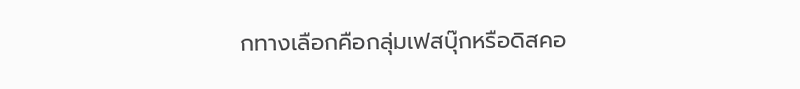กทางเลือกคือกลุ่มเฟสบุ๊กหรือดิสคอ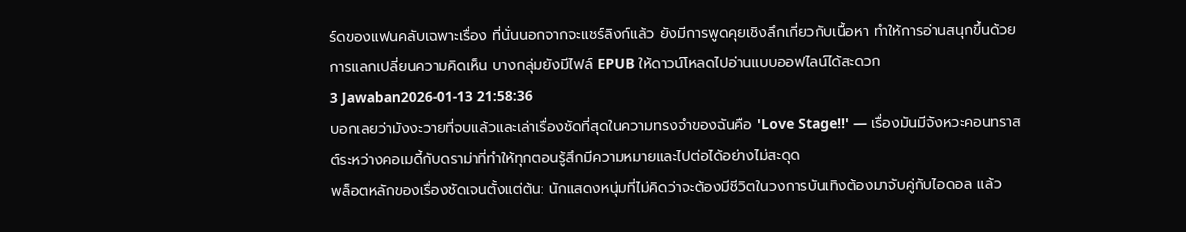ร์ดของแฟนคลับเฉพาะเรื่อง ที่นั่นนอกจากจะแชร์ลิงก์แล้ว ยังมีการพูดคุยเชิงลึกเกี่ยวกับเนื้อหา ทำให้การอ่านสนุกขึ้นด้วยการแลกเปลี่ยนความคิดเห็น บางกลุ่มยังมีไฟล์ EPUB ให้ดาวน์โหลดไปอ่านแบบออฟไลน์ได้สะดวก
3 Jawaban2026-01-13 21:58:36
บอกเลยว่ามังงะวายที่จบแล้วและเล่าเรื่องชัดที่สุดในความทรงจำของฉันคือ 'Love Stage!!' — เรื่องมันมีจังหวะคอนทราสต์ระหว่างคอเมดี้กับดราม่าที่ทำให้ทุกตอนรู้สึกมีความหมายและไปต่อได้อย่างไม่สะดุด
พล็อตหลักของเรื่องชัดเจนตั้งแต่ต้น: นักแสดงหนุ่มที่ไม่คิดว่าจะต้องมีชีวิตในวงการบันเทิงต้องมาจับคู่กับไอดอล แล้ว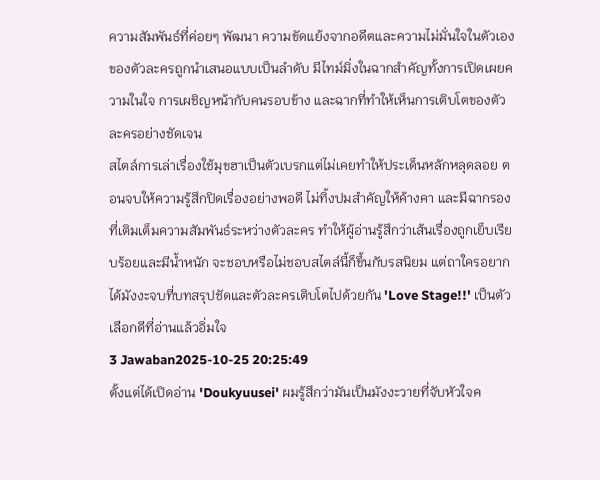ความสัมพันธ์ที่ค่อยๆ พัฒนา ความขัดแย้งจากอดีตและความไม่มั่นใจในตัวเองของตัวละครถูกนำเสนอแบบเป็นลำดับ มีไทม์มิ่งในฉากสำคัญทั้งการเปิดเผยความในใจ การเผชิญหน้ากับคนรอบข้าง และฉากที่ทำให้เห็นการเติบโตของตัวละครอย่างชัดเจน
สไตล์การเล่าเรื่องใช้มุขฮาเป็นตัวเบรกแต่ไม่เคยทำให้ประเด็นหลักหลุดลอย ตอนจบให้ความรู้สึกปิดเรื่องอย่างพอดี ไม่ทิ้งปมสำคัญให้ค้างคา และมีฉากรองที่เติมเต็มความสัมพันธ์ระหว่างตัวละคร ทำให้ผู้อ่านรู้สึกว่าเส้นเรื่องถูกเย็บเรียบร้อยและมีน้ำหนัก จะชอบหรือไม่ชอบสไตล์นี้ก็ขึ้นกับรสนิยม แต่ถาใครอยากได้มังงะจบที่บทสรุปชัดและตัวละครเติบโตไปด้วยกัน 'Love Stage!!' เป็นตัวเลือกดีที่อ่านแล้วอิ่มใจ
3 Jawaban2025-10-25 20:25:49
ตั้งแต่ได้เปิดอ่าน 'Doukyuusei' ผมรู้สึกว่ามันเป็นมังงะวายที่จับหัวใจค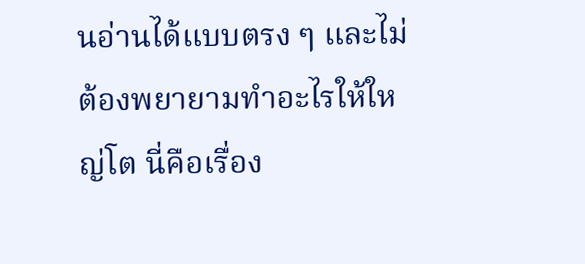นอ่านได้แบบตรง ๆ และไม่ต้องพยายามทำอะไรให้ใหญ่โต นี่คือเรื่อง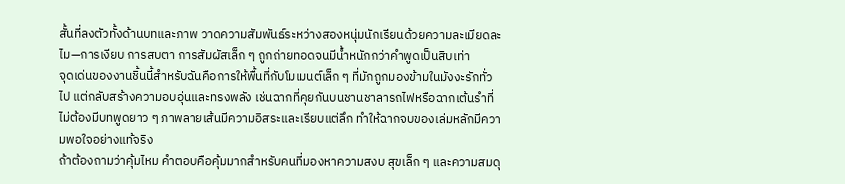สั้นที่ลงตัวทั้งด้านบทและภาพ วาดความสัมพันธ์ระหว่างสองหนุ่มนักเรียนด้วยความละเมียดละไม—การเงียบ การสบตา การสัมผัสเล็ก ๆ ถูกถ่ายทอดจนมีน้ำหนักกว่าคำพูดเป็นสิบเท่า
จุดเด่นของงานชิ้นนี้สำหรับฉันคือการให้พื้นที่กับโมเมนต์เล็ก ๆ ที่มักถูกมองข้ามในมังงะรักทั่วไป แต่กลับสร้างความอบอุ่นและทรงพลัง เช่นฉากที่คุยกันบนชานชาลารถไฟหรือฉากเต้นรำที่ไม่ต้องมีบทพูดยาว ๆ ภาพลายเส้นมีความอิสระและเรียบแต่ลึก ทำให้ฉากจบของเล่มหลักมีความพอใจอย่างแท้จริง
ถ้าต้องถามว่าคุ้มไหม คำตอบคือคุ้มมากสำหรับคนที่มองหาความสงบ สุขเล็ก ๆ และความสมดุ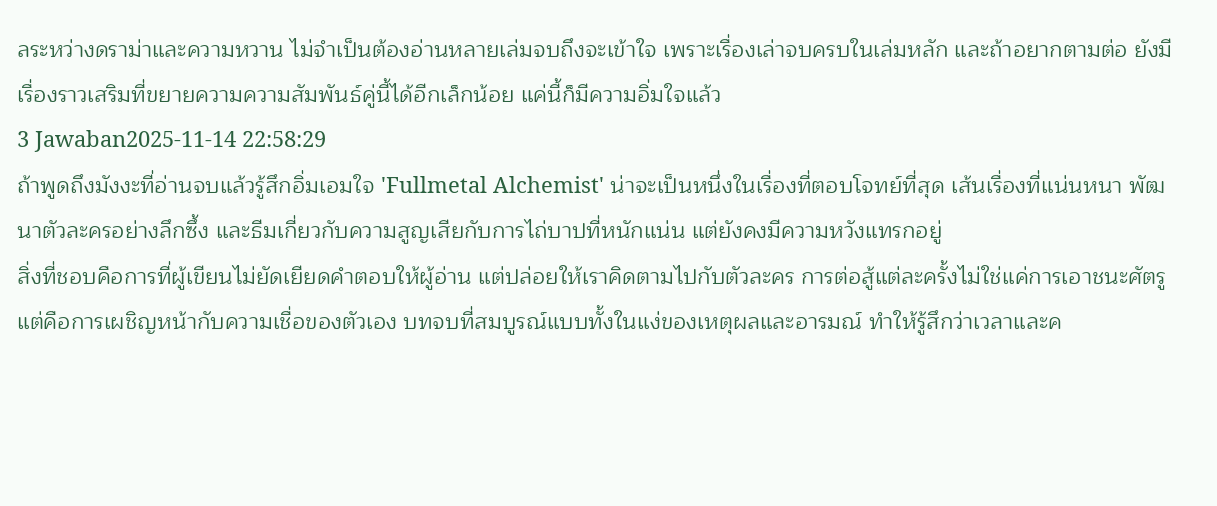ลระหว่างดราม่าและความหวาน ไม่จำเป็นต้องอ่านหลายเล่มจบถึงจะเข้าใจ เพราะเรื่องเล่าจบครบในเล่มหลัก และถ้าอยากตามต่อ ยังมีเรื่องราวเสริมที่ขยายความความสัมพันธ์คู่นี้ได้อีกเล็กน้อย แค่นี้ก็มีความอิ่มใจแล้ว
3 Jawaban2025-11-14 22:58:29
ถ้าพูดถึงมังงะที่อ่านจบแล้วรู้สึกอิ่มเอมใจ 'Fullmetal Alchemist' น่าจะเป็นหนึ่งในเรื่องที่ตอบโจทย์ที่สุด เส้นเรื่องที่แน่นหนา พัฒนาตัวละครอย่างลึกซึ้ง และธีมเกี่ยวกับความสูญเสียกับการไถ่บาปที่หนักแน่น แต่ยังคงมีความหวังแทรกอยู่
สิ่งที่ชอบคือการที่ผู้เขียนไม่ยัดเยียดคำตอบให้ผู้อ่าน แต่ปล่อยให้เราคิดตามไปกับตัวละคร การต่อสู้แต่ละครั้งไม่ใช่แค่การเอาชนะศัตรู แต่คือการเผชิญหน้ากับความเชื่อของตัวเอง บทจบที่สมบูรณ์แบบทั้งในแง่ของเหตุผลและอารมณ์ ทำให้รู้สึกว่าเวลาและค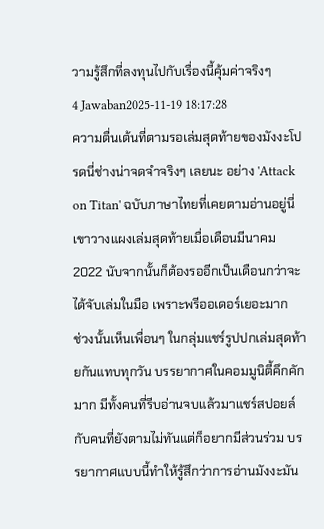วามรู้สึกที่ลงทุนไปกับเรื่องนี้คุ้มค่าจริงๆ
4 Jawaban2025-11-19 18:17:28
ความตื่นเต้นที่ตามรอเล่มสุดท้ายของมังงะโปรดนี่ช่างน่าจดจำจริงๆ เลยนะ อย่าง 'Attack on Titan' ฉบับภาษาไทยที่เคยตามอ่านอยู่นี่ เขาวางแผงเล่มสุดท้ายเมื่อเดือนมีนาคม 2022 นับจากนั้นก็ต้องรออีกเป็นเดือนกว่าจะได้จับเล่มในมือ เพราะพรีออเดอร์เยอะมาก
ช่วงนั้นเห็นเพื่อนๆ ในกลุ่มแชร์รูปปกเล่มสุดท้ายกันแทบทุกวัน บรรยากาศในคอมมูนิตี้คึกคักมาก มีทั้งคนที่รีบอ่านจบแล้วมาแชร์สปอยล์ กับคนที่ยังตามไม่ทันแต่ก็อยากมีส่วนร่วม บรรยากาศแบบนี้ทำให้รู้สึกว่าการอ่านมังงะมัน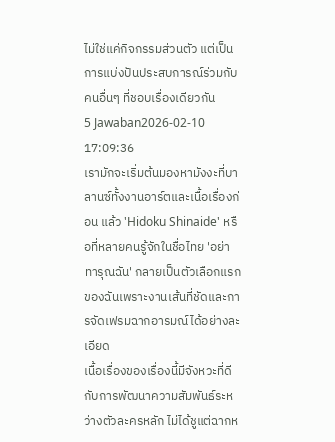ไม่ใช่แค่กิจกรรมส่วนตัว แต่เป็นการแบ่งปันประสบการณ์ร่วมกับคนอื่นๆ ที่ชอบเรื่องเดียวกัน
5 Jawaban2026-02-10 17:09:36
เรามักจะเริ่มต้นมองหามังงะที่บาลานซ์ทั้งงานอาร์ตและเนื้อเรื่องก่อน แล้ว 'Hidoku Shinaide' หรือที่หลายคนรู้จักในชื่อไทย 'อย่าทารุณฉัน' กลายเป็นตัวเลือกแรกของฉันเพราะงานเส้นที่ชัดและการจัดเฟรมฉากอารมณ์ได้อย่างละเอียด
เนื้อเรื่องของเรื่องนี้มีจังหวะที่ดีกับการพัฒนาความสัมพันธ์ระหว่างตัวละครหลัก ไม่ได้ชูแต่ฉากห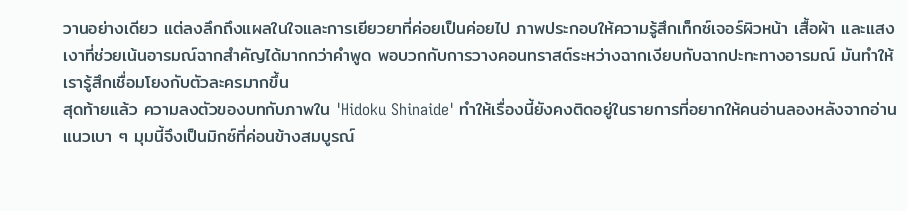วานอย่างเดียว แต่ลงลึกถึงแผลในใจและการเยียวยาที่ค่อยเป็นค่อยไป ภาพประกอบให้ความรู้สึกเท็กซ์เจอร์ผิวหน้า เสื้อผ้า และแสงเงาที่ช่วยเน้นอารมณ์ฉากสำคัญได้มากกว่าคำพูด พอบวกกับการวางคอนทราสต์ระหว่างฉากเงียบกับฉากปะทะทางอารมณ์ มันทำให้เรารู้สึกเชื่อมโยงกับตัวละครมากขึ้น
สุดท้ายแล้ว ความลงตัวของบทกับภาพใน 'Hidoku Shinaide' ทำให้เรื่องนี้ยังคงติดอยู่ในรายการที่อยากให้คนอ่านลองหลังจากอ่านแนวเบา ๆ มุมนี้จึงเป็นมิกซ์ที่ค่อนข้างสมบูรณ์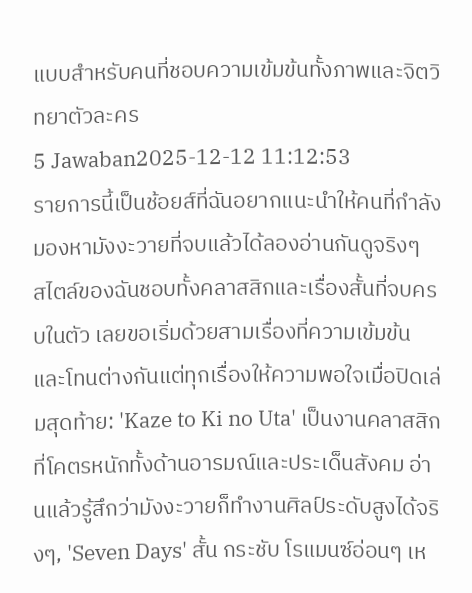แบบสำหรับคนที่ชอบความเข้มข้นทั้งภาพและจิตวิทยาตัวละคร
5 Jawaban2025-12-12 11:12:53
รายการนี้เป็นช้อยส์ที่ฉันอยากแนะนำให้คนที่กำลังมองหามังงะวายที่จบแล้วได้ลองอ่านกันดูจริงๆ
สไตล์ของฉันชอบทั้งคลาสสิกและเรื่องสั้นที่จบครบในตัว เลยขอเริ่มด้วยสามเรื่องที่ความเข้มข้นและโทนต่างกันแต่ทุกเรื่องให้ความพอใจเมื่อปิดเล่มสุดท้าย: 'Kaze to Ki no Uta' เป็นงานคลาสสิกที่โคตรหนักทั้งด้านอารมณ์และประเด็นสังคม อ่านแล้วรู้สึกว่ามังงะวายก็ทำงานศิลป์ระดับสูงได้จริงๆ, 'Seven Days' สั้น กระชับ โรแมนซ์อ่อนๆ เห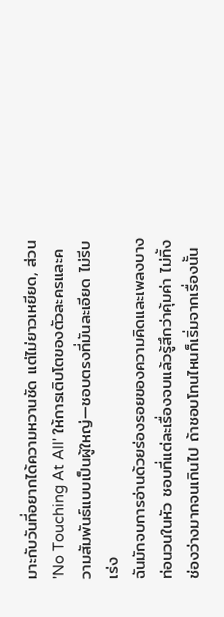มาะกับวันที่อยากได้ความหวานชัด แต่ไม่ยาวเหยียด, ส่วน 'No Touching At All' ให้การเติบโตของตัวละครและความสัมพันธ์แบบเป็นผู้ใหญ่—ชอบตรงที่มันละเอียด ไม่รีบเร่ง
ฉันมักจบการอ่านด้วยร่องรอยของความคิดและเพลงบางท่อนวนในหัว ชอบที่แต่ละเรื่องจบแล้วรู้สึกว่าคุ้มค่า ไม่ทิ้งช่องว่างมากจนเกินไป ถ้าชอบโทนไหนก็เริ่มจากเรื่องนั้น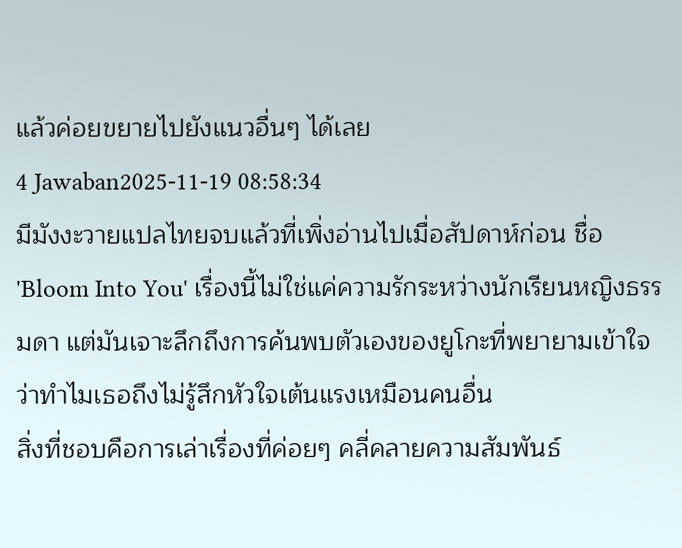แล้วค่อยขยายไปยังแนวอื่นๆ ได้เลย
4 Jawaban2025-11-19 08:58:34
มีมังงะวายแปลไทยจบแล้วที่เพิ่งอ่านไปเมื่อสัปดาห์ก่อน ชื่อ 'Bloom Into You' เรื่องนี้ไม่ใช่แค่ความรักระหว่างนักเรียนหญิงธรรมดา แต่มันเจาะลึกถึงการค้นพบตัวเองของยูโกะที่พยายามเข้าใจว่าทำไมเธอถึงไม่รู้สึกหัวใจเต้นแรงเหมือนคนอื่น
สิ่งที่ชอบคือการเล่าเรื่องที่ค่อยๆ คลี่คลายความสัมพันธ์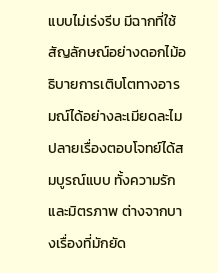แบบไม่เร่งรีบ มีฉากที่ใช้สัญลักษณ์อย่างดอกไม้อธิบายการเติบโตทางอารมณ์ได้อย่างละเมียดละไม ปลายเรื่องตอบโจทย์ได้สมบูรณ์แบบ ทั้งความรักและมิตรภาพ ต่างจากบางเรื่องที่มักยัด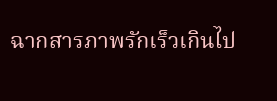ฉากสารภาพรักเร็วเกินไป